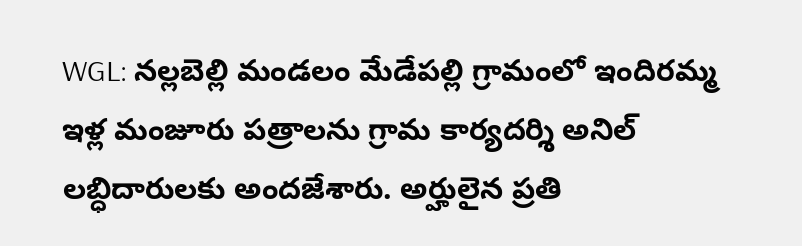WGL: నల్లబెల్లి మండలం మేడేపల్లి గ్రామంలో ఇందిరమ్మ ఇళ్ల మంజూరు పత్రాలను గ్రామ కార్యదర్శి అనిల్ లబ్ధిదారులకు అందజేశారు. అర్హులైన ప్రతి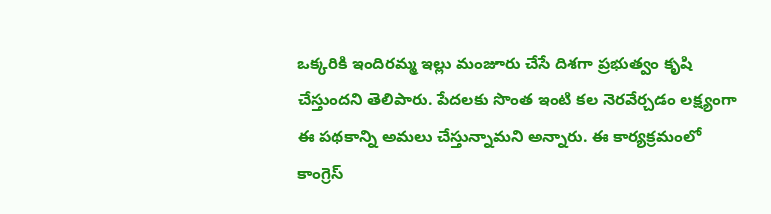ఒక్కరికి ఇందిరమ్మ ఇల్లు మంజూరు చేసే దిశగా ప్రభుత్వం కృషి చేస్తుందని తెలిపారు. పేదలకు సొంత ఇంటి కల నెరవేర్చడం లక్ష్యంగా ఈ పథకాన్ని అమలు చేస్తున్నామని అన్నారు. ఈ కార్యక్రమంలో కాంగ్రెస్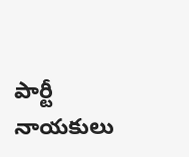పార్టీ నాయకులు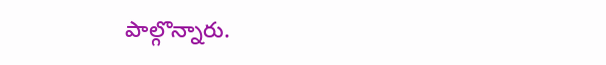పాల్గొన్నారు.